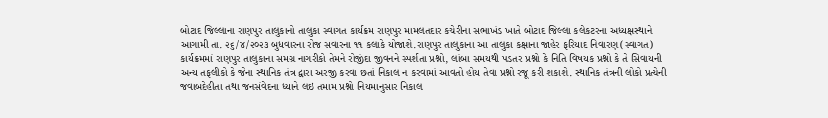બોટાદ જિલ્લાના રાણપુર તાલુકાનો તાલુકા સ્વાગત કાર્યક્રમ રાણપુર મામલતદાર કચેરીના સભાખંડ ખાતે બોટાદ જિલ્લા કલેકટરના અધ્યક્ષસ્થાને આગામી તા. ૨૬/૪/૨૦૨૩ બુધવારના રોજ સવારના ૧૧ કલાકે યોજાશે.રાણપુર તાલુકાના આ તાલુકા કક્ષાના જાહેર ફરિયાદ નિવારણ(સ્વાગત) કાર્યક્રમમાં રાણપુર તાલુકાના સમગ્ર નાગરીકો તેમને રોજીંદા જીવનને સ્પર્શતા પ્રશ્નો, લાંબા સમયથી પડતર પ્રશ્નો કે નિતિ વિષયક પ્રશ્નો કે તે સિવાયની અન્ય તફલીકો કે જેના સ્થાનિક તંત્ર દ્વારા અરજી કરવા છતાં નિકાલ ન કરવામાં આવતો હોય તેવા પ્રશ્નો રજૂ કરી શકાશે. સ્થાનિક તંત્રની લોકો પ્રત્યેની જવાબદેહીતા તથા જનસંવેદના ધ્યાને લઇ તમામ પ્રશ્નો નિયમાનુસાર નિકાલ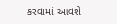કરવામાં આવશે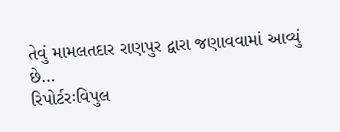તેવું મામલતદાર રાણપુર દ્વારા જણાવવામાં આવ્યું છે…
રિપોર્ટરઃવિપુલ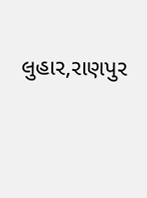લુહાર,રાણપુર